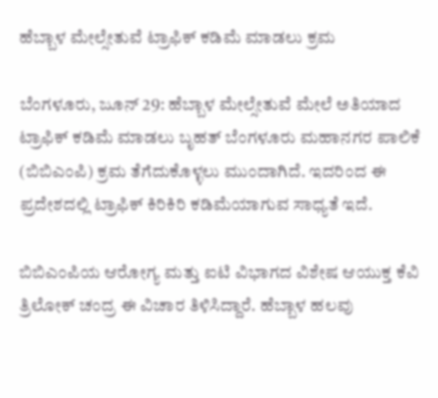ಹೆಬ್ಬಾಳ ಮೇಲ್ಸೇತುವೆ ಟ್ರಾಫಿಕ್ ಕಡಿಮೆ ಮಾಡಲು ಕ್ರಮ

ಬೆಂಗಳೂರು, ಜೂನ್ 29: ಹೆಬ್ಬಾಳ ಮೇಲ್ಸೇತುವೆ ಮೇಲೆ ಅತಿಯಾದ ಟ್ರಾಫಿಕ್ ಕಡಿಮೆ ಮಾಡಲು ಬೃಹತ್ ಬೆಂಗಳೂರು ಮಹಾನಗರ ಪಾಲಿಕೆ (ಬಿಬಿಎಂಪಿ) ಕ್ರಮ ತೆಗೆದುಕೊಳ್ಳಲು ಮುಂದಾಗಿದೆ. ಇದರಿಂದ ಈ ಪ್ರದೇಶದಲ್ಲಿ ಟ್ರಾಫಿಕ್ ಕಿರಿಕಿರಿ ಕಡಿಮೆಯಾಗುವ ಸಾಧ್ಯತೆ ಇದೆ.

ಬಿಬಿಎಂಪಿಯ ಆರೋಗ್ಯ ಮತ್ತು ಐಟಿ ವಿಭಾಗದ ವಿಶೇಷ ಆಯುಕ್ತ ಕೆವಿ ತ್ರಿಲೋಕ್ ಚಂದ್ರ ಈ ವಿಚಾರ ತಿಳಿಸಿದ್ದಾರೆ. ಹೆಬ್ಬಾಳ ಹಲವು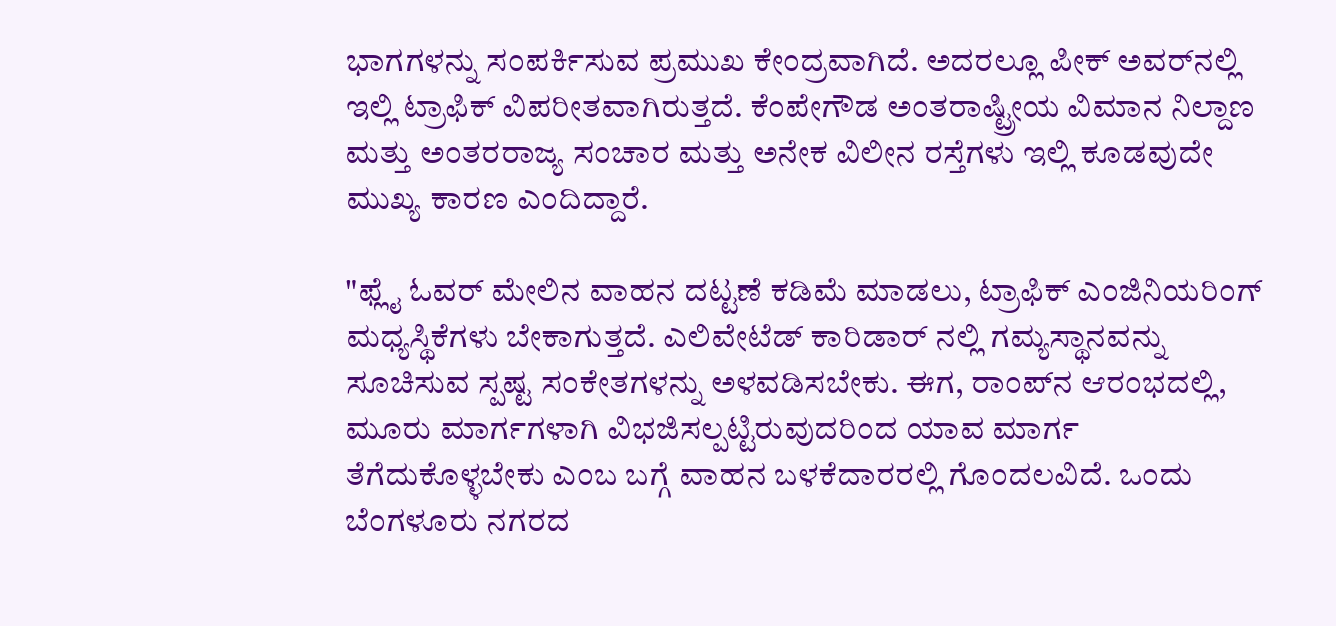ಭಾಗಗಳನ್ನು ಸಂಪರ್ಕಿಸುವ ಪ್ರಮುಖ ಕೇಂದ್ರವಾಗಿದೆ. ಅದರಲ್ಲೂ ಪೀಕ್ ಅವರ್‌ನಲ್ಲಿ ಇಲ್ಲಿ ಟ್ರಾಫಿಕ್ ವಿಪರೀತವಾಗಿರುತ್ತದೆ. ಕೆಂಪೇಗೌಡ ಅಂತರಾಷ್ಟ್ರೀಯ ವಿಮಾನ ನಿಲ್ದಾಣ ಮತ್ತು ಅಂತರರಾಜ್ಯ ಸಂಚಾರ ಮತ್ತು ಅನೇಕ ವಿಲೀನ ರಸ್ತೆಗಳು ಇಲ್ಲಿ ಕೂಡವುದೇ ಮುಖ್ಯ ಕಾರಣ ಎಂದಿದ್ದಾರೆ.

"ಫ್ಲೈ ಓವರ್ ಮೇಲಿನ ವಾಹನ ದಟ್ಟಣೆ ಕಡಿಮೆ ಮಾಡಲು, ಟ್ರಾಫಿಕ್ ಎಂಜಿನಿಯರಿಂಗ್ ಮಧ್ಯಸ್ಥಿಕೆಗಳು ಬೇಕಾಗುತ್ತದೆ. ಎಲಿವೇಟೆಡ್ ಕಾರಿಡಾರ್ ನಲ್ಲಿ ಗಮ್ಯಸ್ಥಾನವನ್ನು ಸೂಚಿಸುವ ಸ್ಪಷ್ಟ ಸಂಕೇತಗಳನ್ನು ಅಳವಡಿಸಬೇಕು. ಈಗ, ರಾಂಪ್‌ನ ಆರಂಭದಲ್ಲಿ, ಮೂರು ಮಾರ್ಗಗಳಾಗಿ ವಿಭಜಿಸಲ್ಪಟ್ಟಿರುವುದರಿಂದ ಯಾವ ಮಾರ್ಗ ತೆಗೆದುಕೊಳ್ಳಬೇಕು ಎಂಬ ಬಗ್ಗೆ ವಾಹನ ಬಳಕೆದಾರರಲ್ಲಿ ಗೊಂದಲವಿದೆ. ಒಂದು ಬೆಂಗಳೂರು ನಗರದ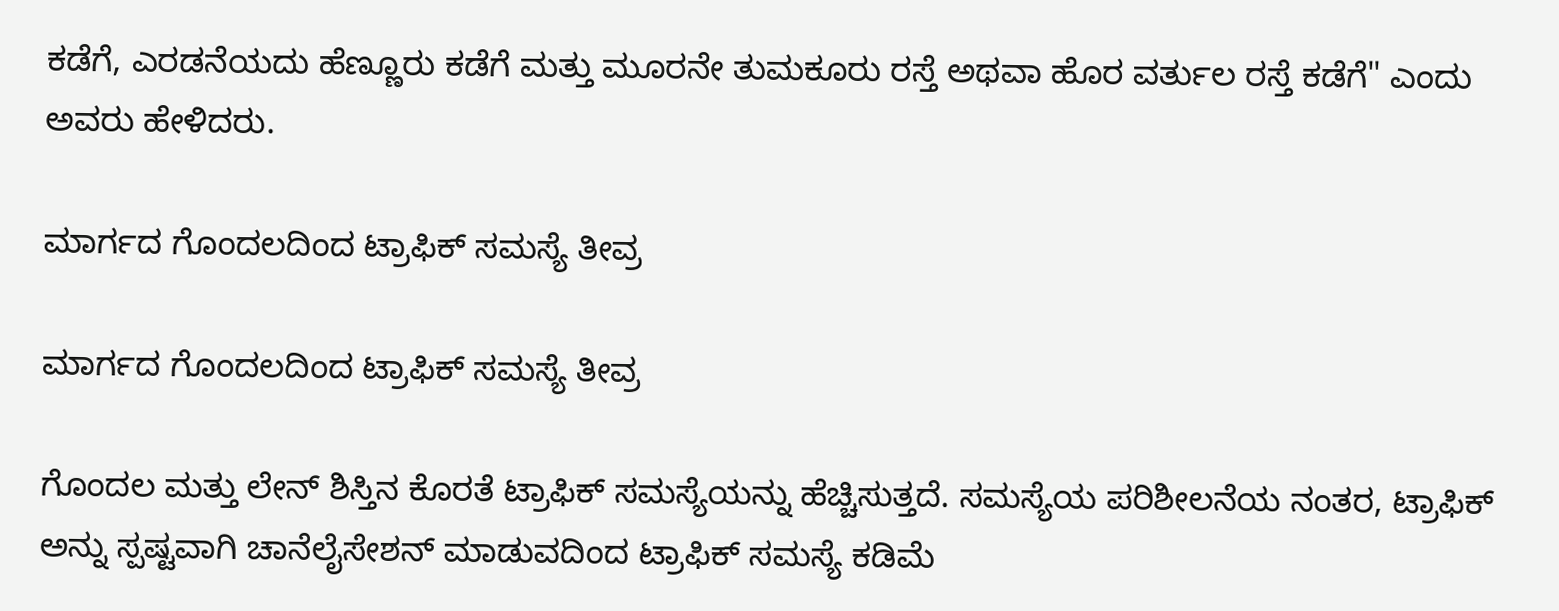ಕಡೆಗೆ, ಎರಡನೆಯದು ಹೆಣ್ಣೂರು ಕಡೆಗೆ ಮತ್ತು ಮೂರನೇ ತುಮಕೂರು ರಸ್ತೆ ಅಥವಾ ಹೊರ ವರ್ತುಲ ರಸ್ತೆ ಕಡೆಗೆ" ಎಂದು ಅವರು ಹೇಳಿದರು.

ಮಾರ್ಗದ ಗೊಂದಲದಿಂದ ಟ್ರಾಫಿಕ್ ಸಮಸ್ಯೆ ತೀವ್ರ

ಮಾರ್ಗದ ಗೊಂದಲದಿಂದ ಟ್ರಾಫಿಕ್ ಸಮಸ್ಯೆ ತೀವ್ರ

ಗೊಂದಲ ಮತ್ತು ಲೇನ್ ಶಿಸ್ತಿನ ಕೊರತೆ ಟ್ರಾಫಿಕ್ ಸಮಸ್ಯೆಯನ್ನು ಹೆಚ್ಚಿಸುತ್ತದೆ. ಸಮಸ್ಯೆಯ ಪರಿಶೀಲನೆಯ ನಂತರ, ಟ್ರಾಫಿಕ್ ಅನ್ನು ಸ್ಪಷ್ಟವಾಗಿ ಚಾನೆಲೈಸೇಶನ್ ಮಾಡುವದಿಂದ ಟ್ರಾಫಿಕ್ ಸಮಸ್ಯೆ ಕಡಿಮೆ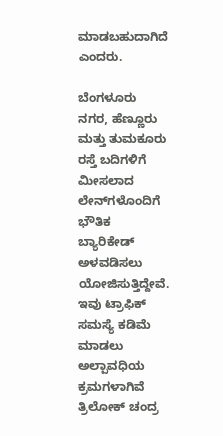ಮಾಡಬಹುದಾಗಿದೆ ಎಂದರು.

ಬೆಂಗಳೂರು ನಗರ, ಹೆಣ್ಣೂರು ಮತ್ತು ತುಮಕೂರು ರಸ್ತೆ ಬದಿಗಳಿಗೆ ಮೀಸಲಾದ ಲೇನ್‌ಗಳೊಂದಿಗೆ ಭೌತಿಕ ಬ್ಯಾರಿಕೇಡ್‌ ಅಳವಡಿಸಲು ಯೋಜಿಸುತ್ತಿದ್ದೇವೆ. ಇವು ಟ್ರಾಫಿಕ್ ಸಮಸ್ಯೆ ಕಡಿಮೆ ಮಾಡಲು ಅಲ್ಪಾವಧಿಯ ಕ್ರಮಗಳಾಗಿವೆ ತ್ರಿಲೋಕ್ ಚಂದ್ರ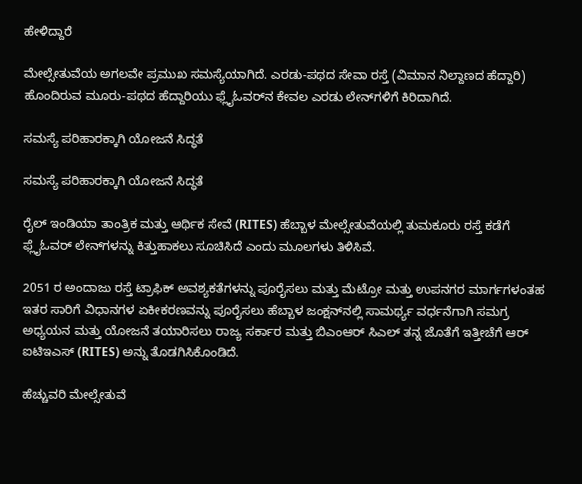ಹೇಳಿದ್ದಾರೆ

ಮೇಲ್ಸೇತುವೆಯ ಅಗಲವೇ ಪ್ರಮುಖ ಸಮಸ್ಯೆಯಾಗಿದೆ. ಎರಡು-ಪಥದ ಸೇವಾ ರಸ್ತೆ (ವಿಮಾನ ನಿಲ್ದಾಣದ ಹೆದ್ದಾರಿ) ಹೊಂದಿರುವ ಮೂರು-ಪಥದ ಹೆದ್ದಾರಿಯು ಫ್ಲೈಓವರ್‌ನ ಕೇವಲ ಎರಡು ಲೇನ್‌ಗಳಿಗೆ ಕಿರಿದಾಗಿದೆ.

ಸಮಸ್ಯೆ ಪರಿಹಾರಕ್ಕಾಗಿ ಯೋಜನೆ ಸಿದ್ಧತೆ

ಸಮಸ್ಯೆ ಪರಿಹಾರಕ್ಕಾಗಿ ಯೋಜನೆ ಸಿದ್ಧತೆ

ರೈಲ್ ಇಂಡಿಯಾ ತಾಂತ್ರಿಕ ಮತ್ತು ಆರ್ಥಿಕ ಸೇವೆ (RITES) ಹೆಬ್ಬಾಳ ಮೇಲ್ಸೇತುವೆಯಲ್ಲಿ ತುಮಕೂರು ರಸ್ತೆ ಕಡೆಗೆ ಫ್ಲೈಓವರ್ ಲೇನ್‌ಗಳನ್ನು ಕಿತ್ತುಹಾಕಲು ಸೂಚಿಸಿದೆ ಎಂದು ಮೂಲಗಳು ತಿಳಿಸಿವೆ.

2051 ರ ಅಂದಾಜು ರಸ್ತೆ ಟ್ರಾಫಿಕ್ ಅವಶ್ಯಕತೆಗಳನ್ನು ಪೂರೈಸಲು ಮತ್ತು ಮೆಟ್ರೋ ಮತ್ತು ಉಪನಗರ ಮಾರ್ಗಗಳಂತಹ ಇತರ ಸಾರಿಗೆ ವಿಧಾನಗಳ ಏಕೀಕರಣವನ್ನು ಪೂರೈಸಲು ಹೆಬ್ಬಾಳ ಜಂಕ್ಷನ್‌ನಲ್ಲಿ ಸಾಮರ್ಥ್ಯ ವರ್ಧನೆಗಾಗಿ ಸಮಗ್ರ ಅಧ್ಯಯನ ಮತ್ತು ಯೋಜನೆ ತಯಾರಿಸಲು ರಾಜ್ಯ ಸರ್ಕಾರ ಮತ್ತು ಬಿಎಂಆರ್ ಸಿಎಲ್ ತನ್ನ ಜೊತೆಗೆ ಇತ್ತೀಚೆಗೆ ಆರ್ ಐಟಿಇಎಸ್ (RITES) ಅನ್ನು ತೊಡಗಿಸಿಕೊಂಡಿದೆ.

ಹೆಚ್ಚುವರಿ ಮೇಲ್ಸೇತುವೆ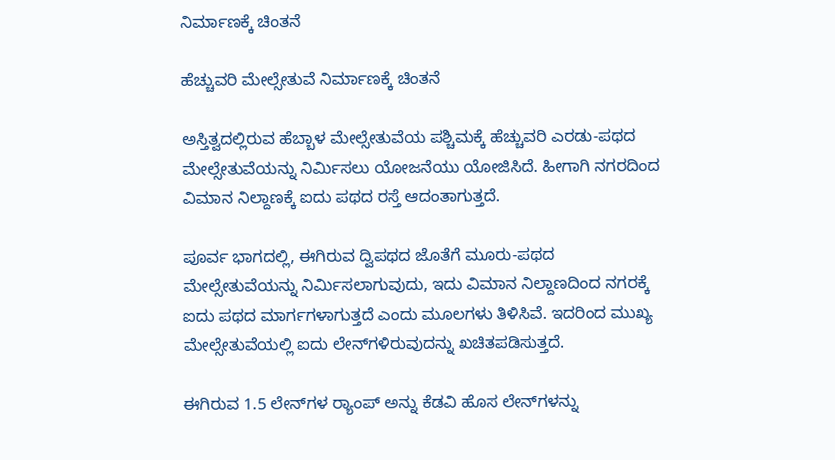ನಿರ್ಮಾಣಕ್ಕೆ ಚಿಂತನೆ

ಹೆಚ್ಚುವರಿ ಮೇಲ್ಸೇತುವೆ ನಿರ್ಮಾಣಕ್ಕೆ ಚಿಂತನೆ

ಅಸ್ತಿತ್ವದಲ್ಲಿರುವ ಹೆಬ್ಬಾಳ ಮೇಲ್ಸೇತುವೆಯ ಪಶ್ಚಿಮಕ್ಕೆ ಹೆಚ್ಚುವರಿ ಎರಡು-ಪಥದ ಮೇಲ್ಸೇತುವೆಯನ್ನು ನಿರ್ಮಿಸಲು ಯೋಜನೆಯು ಯೋಜಿಸಿದೆ. ಹೀಗಾಗಿ ನಗರದಿಂದ ವಿಮಾನ ನಿಲ್ದಾಣಕ್ಕೆ ಐದು ಪಥದ ರಸ್ತೆ ಆದಂತಾಗುತ್ತದೆ.

ಪೂರ್ವ ಭಾಗದಲ್ಲಿ, ಈಗಿರುವ ದ್ವಿಪಥದ ಜೊತೆಗೆ ಮೂರು-ಪಥದ ಮೇಲ್ಸೇತುವೆಯನ್ನು ನಿರ್ಮಿಸಲಾಗುವುದು, ಇದು ವಿಮಾನ ನಿಲ್ದಾಣದಿಂದ ನಗರಕ್ಕೆ ಐದು ಪಥದ ಮಾರ್ಗಗಳಾಗುತ್ತದೆ ಎಂದು ಮೂಲಗಳು ತಿಳಿಸಿವೆ. ಇದರಿಂದ ಮುಖ್ಯ ಮೇಲ್ಸೇತುವೆಯಲ್ಲಿ ಐದು ಲೇನ್‌ಗಳಿರುವುದನ್ನು ಖಚಿತಪಡಿಸುತ್ತದೆ.

ಈಗಿರುವ 1.5 ಲೇನ್‌ಗಳ ರ‍್ಯಾಂಪ್‌ ಅನ್ನು ಕೆಡವಿ ಹೊಸ ಲೇನ್‌ಗಳನ್ನು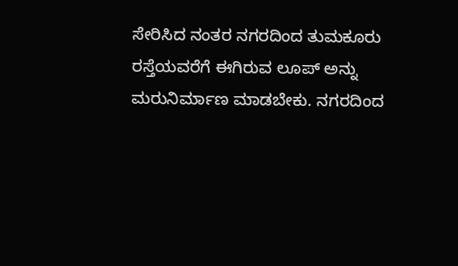ಸೇರಿಸಿದ ನಂತರ ನಗರದಿಂದ ತುಮಕೂರು ರಸ್ತೆಯವರೆಗೆ ಈಗಿರುವ ಲೂಪ್ ಅನ್ನು ಮರುನಿರ್ಮಾಣ ಮಾಡಬೇಕು. ನಗರದಿಂದ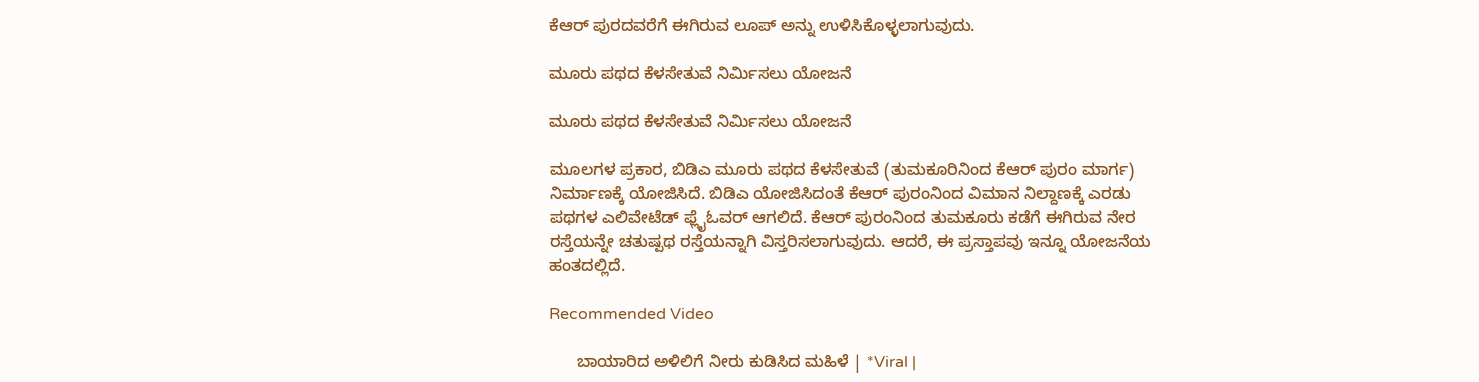ಕೆಆರ್ ಪುರದವರೆಗೆ ಈಗಿರುವ ಲೂಪ್ ಅನ್ನು ಉಳಿಸಿಕೊಳ್ಳಲಾಗುವುದು.

ಮೂರು ಪಥದ ಕೆಳಸೇತುವೆ ನಿರ್ಮಿಸಲು ಯೋಜನೆ

ಮೂರು ಪಥದ ಕೆಳಸೇತುವೆ ನಿರ್ಮಿಸಲು ಯೋಜನೆ

ಮೂಲಗಳ ಪ್ರಕಾರ, ಬಿಡಿಎ ಮೂರು ಪಥದ ಕೆಳಸೇತುವೆ (ತುಮಕೂರಿನಿಂದ ಕೆಆರ್ ಪುರಂ ಮಾರ್ಗ) ನಿರ್ಮಾಣಕ್ಕೆ ಯೋಜಿಸಿದೆ. ಬಿಡಿಎ ಯೋಜಿಸಿದಂತೆ ಕೆಆರ್ ಪುರಂನಿಂದ ವಿಮಾನ ನಿಲ್ದಾಣಕ್ಕೆ ಎರಡು ಪಥಗಳ ಎಲಿವೇಟೆಡ್ ಫ್ಲೈಓವರ್ ಆಗಲಿದೆ. ಕೆಆರ್ ಪುರಂನಿಂದ ತುಮಕೂರು ಕಡೆಗೆ ಈಗಿರುವ ನೇರ ರಸ್ತೆಯನ್ನೇ ಚತುಷ್ಪಥ ರಸ್ತೆಯನ್ನಾಗಿ ವಿಸ್ತರಿಸಲಾಗುವುದು. ಆದರೆ, ಈ ಪ್ರಸ್ತಾಪವು ಇನ್ನೂ ಯೋಜನೆಯ ಹಂತದಲ್ಲಿದೆ.

Recommended Video

      ಬಾಯಾರಿದ ಅಳಿಲಿಗೆ ನೀರು ಕುಡಿಸಿದ ಮಹಿಳೆ | *Viral |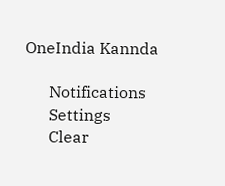OneIndia Kannda

      Notifications
      Settings
      Clear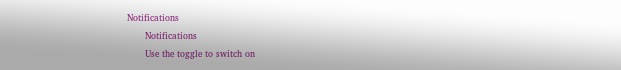Notifications
      Notifications
      Use the toggle to switch on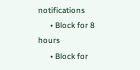notifications
      • Block for 8 hours
      • Block for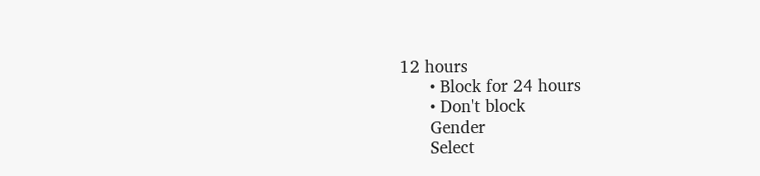12 hours
      • Block for 24 hours
      • Don't block
      Gender
      Select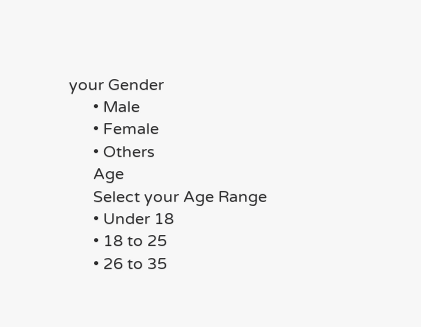your Gender
      • Male
      • Female
      • Others
      Age
      Select your Age Range
      • Under 18
      • 18 to 25
      • 26 to 35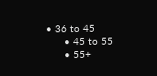• 36 to 45
      • 45 to 55
      • 55+